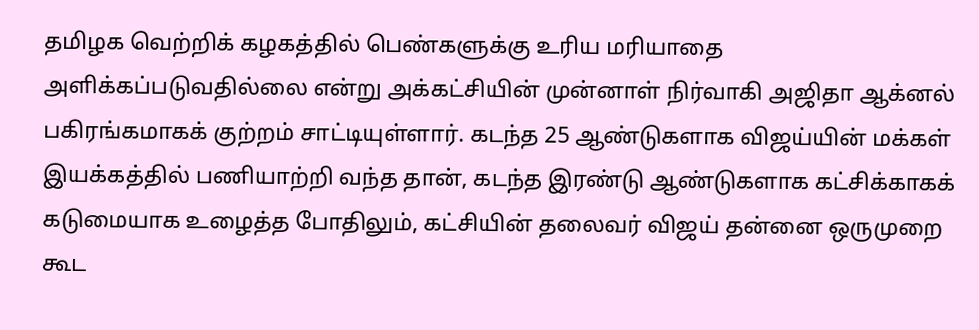தமிழக வெற்றிக் கழகத்தில் பெண்களுக்கு உரிய மரியாதை அளிக்கப்படுவதில்லை என்று அக்கட்சியின் முன்னாள் நிர்வாகி அஜிதா ஆக்னல் பகிரங்கமாகக் குற்றம் சாட்டியுள்ளார். கடந்த 25 ஆண்டுகளாக விஜய்யின் மக்கள் இயக்கத்தில் பணியாற்றி வந்த தான், கடந்த இரண்டு ஆண்டுகளாக கட்சிக்காகக் கடுமையாக உழைத்த போதிலும், கட்சியின் தலைவர் விஜய் தன்னை ஒருமுறை கூட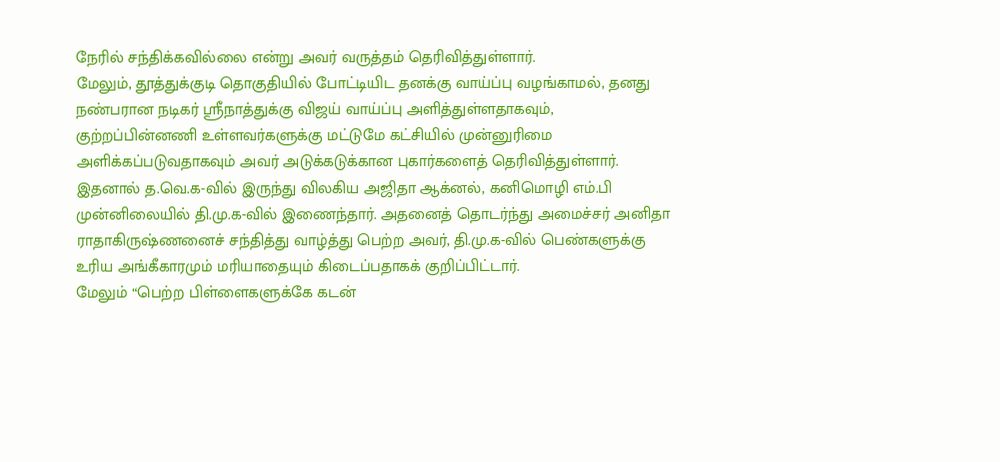நேரில் சந்திக்கவில்லை என்று அவர் வருத்தம் தெரிவித்துள்ளார்.
மேலும், தூத்துக்குடி தொகுதியில் போட்டியிட தனக்கு வாய்ப்பு வழங்காமல், தனது நண்பரான நடிகர் ஸ்ரீநாத்துக்கு விஜய் வாய்ப்பு அளித்துள்ளதாகவும், குற்றப்பின்னணி உள்ளவர்களுக்கு மட்டுமே கட்சியில் முன்னுரிமை அளிக்கப்படுவதாகவும் அவர் அடுக்கடுக்கான புகார்களைத் தெரிவித்துள்ளார்.
இதனால் த.வெ.க-வில் இருந்து விலகிய அஜிதா ஆக்னல், கனிமொழி எம்.பி முன்னிலையில் தி.மு.க-வில் இணைந்தார். அதனைத் தொடர்ந்து அமைச்சர் அனிதா ராதாகிருஷ்ணனைச் சந்தித்து வாழ்த்து பெற்ற அவர், தி.மு.க-வில் பெண்களுக்கு உரிய அங்கீகாரமும் மரியாதையும் கிடைப்பதாகக் குறிப்பிட்டார்.
மேலும் “பெற்ற பிள்ளைகளுக்கே கடன்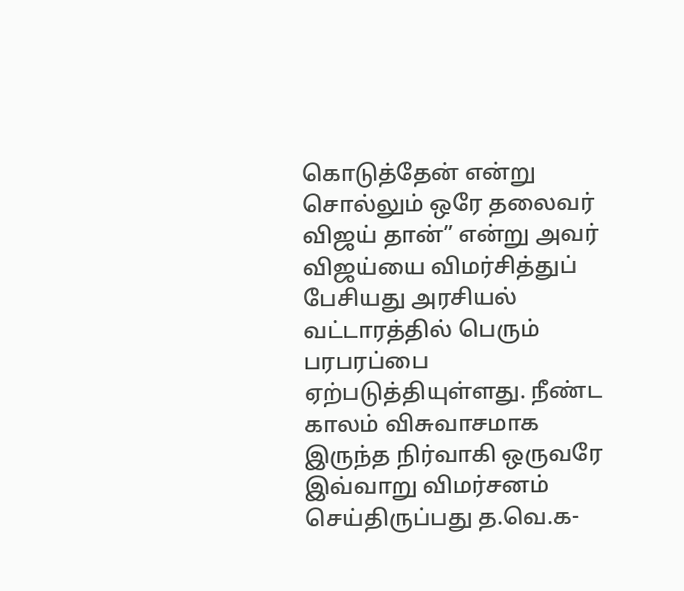கொடுத்தேன் என்று சொல்லும் ஒரே தலைவர் விஜய் தான்” என்று அவர் விஜய்யை விமர்சித்துப் பேசியது அரசியல் வட்டாரத்தில் பெரும் பரபரப்பை ஏற்படுத்தியுள்ளது. நீண்ட காலம் விசுவாசமாக இருந்த நிர்வாகி ஒருவரே இவ்வாறு விமர்சனம் செய்திருப்பது த.வெ.க-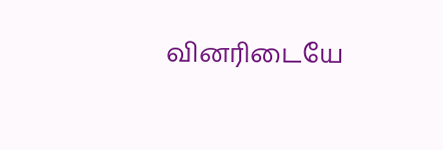வினரிடையே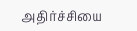அதிர்ச்சியை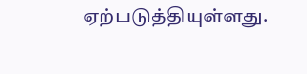ஏற்படுத்தியுள்ளது.